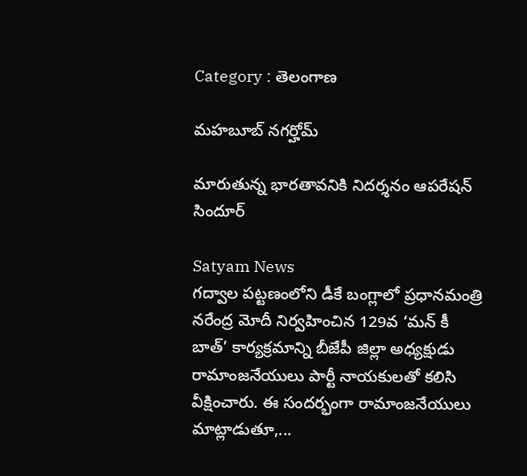Category : తెలంగాణ

మహబూబ్ నగర్హోమ్

మారుతున్న భారతావనికి నిదర్శనం ఆపరేషన్ సిందూర్

Satyam News
గద్వాల పట్టణంలోని డీకే బంగ్లాలో ప్రధానమంత్రి నరేంద్ర మోదీ నిర్వహించిన 129వ ‘మన్ కీ బాత్’ కార్యక్రమాన్ని బీజేపీ జిల్లా అధ్యక్షుడు రామాంజనేయులు పార్టీ నాయకులతో కలిసి వీక్షించారు. ఈ సందర్భంగా రామాంజనేయులు మాట్లాడుతూ,...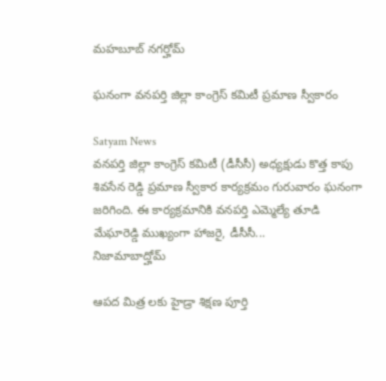మహబూబ్ నగర్హోమ్

ఘనంగా వనపర్తి జిల్లా కాంగ్రెస్ కమిటీ ప్రమాణ స్వీకారం

Satyam News
వనపర్తి జిల్లా కాంగ్రెస్ కమిటీ (డీసీసీ) అధ్యక్షుడు కొత్త కాపు శివసేన రెడ్డి ప్రమాణ స్వీకార కార్యక్రమం గురువారం ఘనంగా జరిగింది. ఈ కార్యక్రమానికి వనపర్తి ఎమ్మెల్యే తూడి మేఘారెడ్డి ముఖ్యంగా హాజరై, డీసీసీ...
నిజామాబాద్హోమ్

ఆపద మిత్ర లకు హైడ్రా శిక్షణ పూర్తి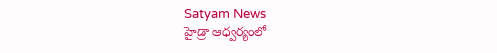Satyam News
హైడ్రా ఆధ్వర్యంలో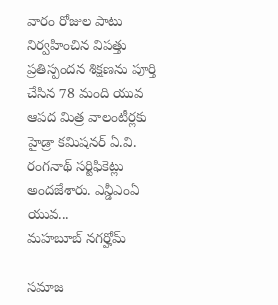వారం రోజుల పాటు నిర్వహించిన విపత్తు ప్రతిస్పందన శిక్షణను పూర్తి చేసిన 78 మంది యువ ఆపద మిత్ర వాలంటీర్లకు హైడ్రా కమిషనర్ ఏ.వి. రంగనాథ్ సర్టిఫికెట్లు అందజేశారు. ఎన్డీఎంఏ యువ...
మహబూబ్ నగర్హోమ్

సమాజ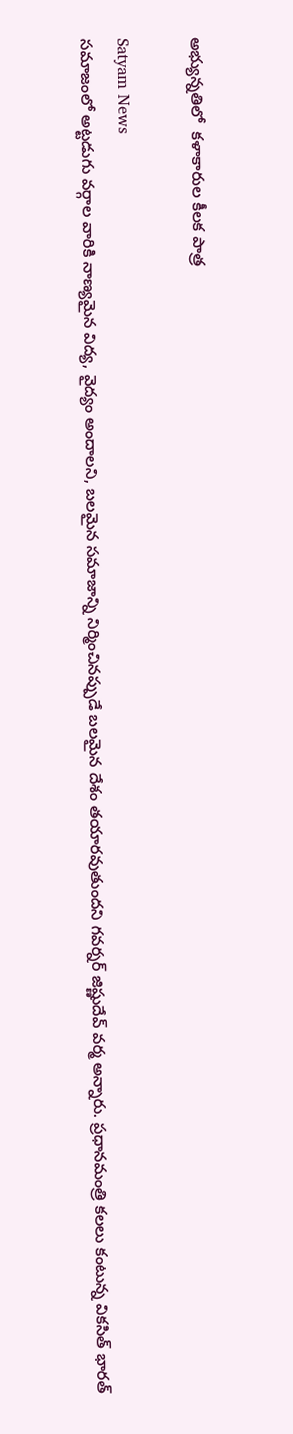అభ్యున్నతిలో  కళాకారుల కీలక పాత్ర

Satyam News
సమాజంలో అట్టడుగు వర్గాల వారికి నాణ్యమైన విద్య, వైద్యం అందాలని, బలమైన సమాజాన్ని నిర్మించినప్పుడే బలమైన దేశం తయారవుతుందని గవర్నర్‌ జిష్ణుదేవ్‌ వర్మ అన్నారు. ప్రధానమంత్రి కలలు కంటున్న వికసిత్ భారత్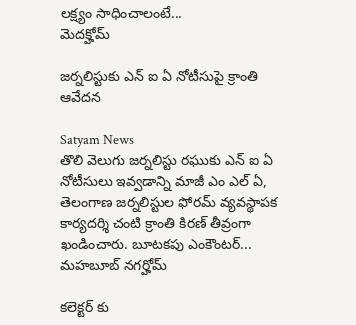లక్ష్యం సాధించాలంటే...
మెదక్హోమ్

జర్నలిస్టుకు ఎన్ ఐ ఏ నోటీసుపై క్రాంతి ఆవేదన

Satyam News
తొలి వెలుగు జర్నలిస్టు రఘుకు ఎన్ ఐ ఏ నోటీసులు ఇవ్వడాన్ని మాజీ ఎం ఎల్ ఏ, తెలంగాణ జర్నలిస్టుల ఫోరమ్ వ్యవస్థాపక కార్యదర్శి చంటి క్రాంతి కిరణ్ తీవ్రంగా ఖండించారు. బూటకపు ఎంకౌంటర్...
మహబూబ్ నగర్హోమ్

కలెక్టర్ కు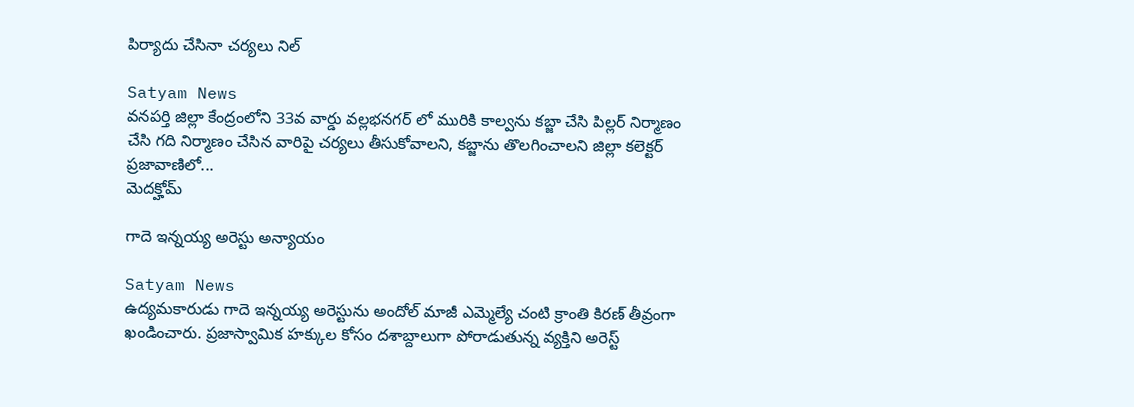పిర్యాదు చేసినా చర్యలు నిల్

Satyam News
వనపర్తి జిల్లా కేంద్రంలోని 33వ వార్డు వల్లభనగర్ లో మురికి కాల్వను కబ్జా చేసి పిల్లర్ నిర్మాణం చేసి గది నిర్మాణం చేసిన వారిపై చర్యలు తీసుకోవాలని, కబ్జాను తొలగించాలని జిల్లా కలెక్టర్ ప్రజావాణిలో...
మెదక్హోమ్

గాదె ఇన్నయ్య అరెస్టు అన్యాయం

Satyam News
ఉద్యమకారుడు గాదె ఇన్నయ్య అరెస్టును అందోల్ మాజీ ఎమ్మెల్యే చంటి క్రాంతి కిరణ్ తీవ్రంగా ఖండించారు. ప్రజాస్వామిక హక్కుల కోసం దశాబ్దాలుగా పోరాడుతున్న వ్యక్తిని అరెస్ట్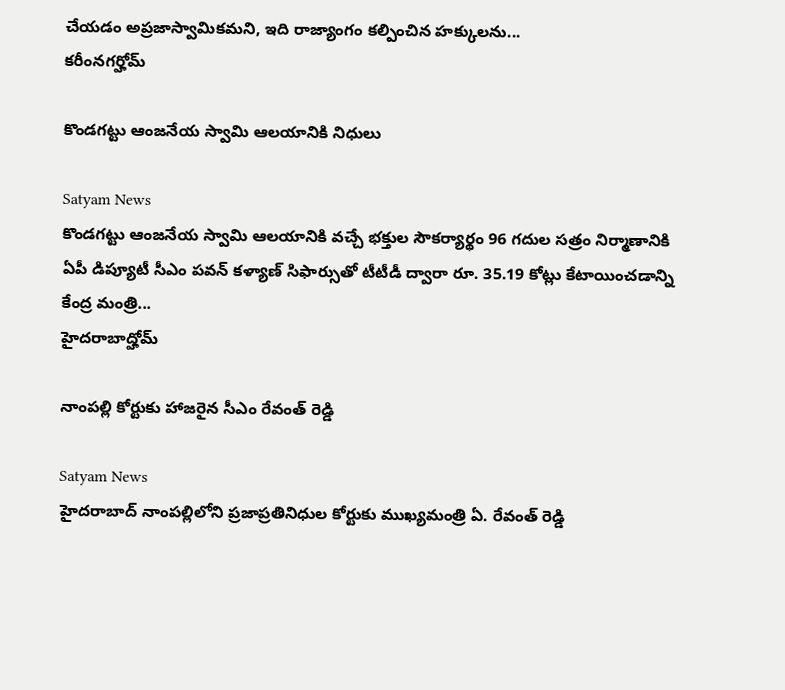చేయడం అప్రజాస్వామికమని, ఇది రాజ్యాంగం కల్పించిన హక్కులను...
కరీంనగర్హోమ్

కొండగట్టు ఆంజనేయ స్వామి ఆలయానికి నిధులు

Satyam News
కొండగట్టు ఆంజనేయ స్వామి ఆలయానికి వచ్చే భక్తుల సౌకర్యార్థం 96 గదుల సత్రం నిర్మాణానికి ఏపీ డిప్యూటీ సీఎం పవన్ కళ్యాణ్ సిఫార్సుతో టీటీడీ ద్వారా రూ. 35.19 కోట్లు కేటాయించడాన్ని కేంద్ర మంత్రి...
హైదరాబాద్హోమ్

నాంపల్లి కోర్టుకు హాజరైన సీఎం రేవంత్ రెడ్డి

Satyam News
హైదరాబాద్ నాంపల్లిలోని ప్రజాప్రతినిధుల కోర్టుకు ముఖ్యమంత్రి ఏ. రేవంత్ రెడ్డి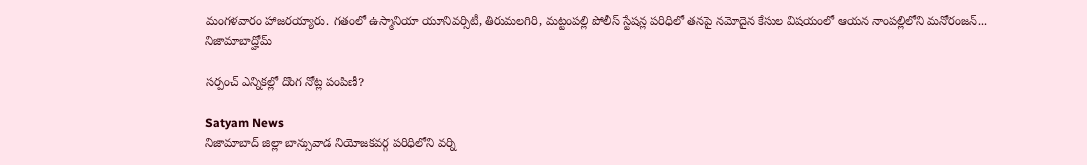మంగళవారం హాజరయ్యారు. గతంలో ఉస్మానియా యూనివర్సిటీ, తిరుమలగిరి, మట్టంపల్లి పోలీస్ స్టేషన్ల పరిధిలో తనపై నమోదైన కేసుల విషయంలో ఆయన నాంపల్లిలోని మనోరంజన్...
నిజామాబాద్హోమ్

సర్పంచ్ ఎన్నికల్లో దొంగ నోట్ల పంపిణీ?

Satyam News
నిజామాబాద్ జిల్లా బాన్సువాడ నియోజకవర్గ పరిధిలోని వర్ని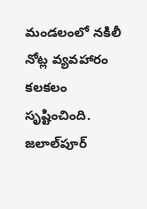మండలంలో నకిలీ నోట్ల వ్యవహారం కలకలం సృష్టించింది. జలాల్‌పూర్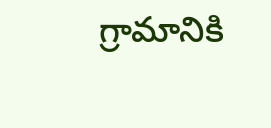గ్రామానికి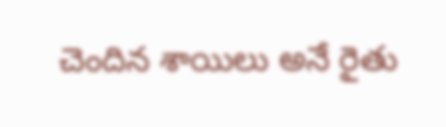చెందిన శాయిలు అనే రైతు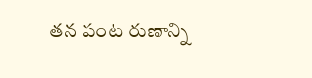తన పంట రుణాన్ని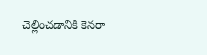చెల్లించడానికి కెనరా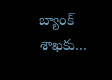బ్యాంక్ శాఖకు...